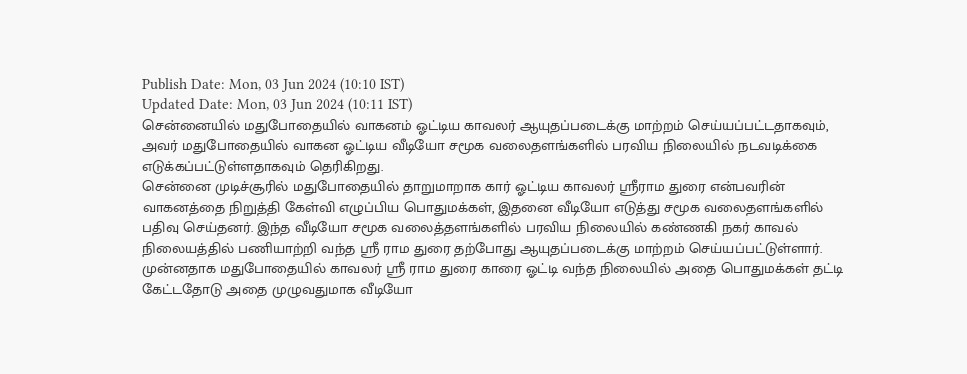Publish Date: Mon, 03 Jun 2024 (10:10 IST)
Updated Date: Mon, 03 Jun 2024 (10:11 IST)
சென்னையில் மதுபோதையில் வாகனம் ஓட்டிய காவலர் ஆயுதப்படைக்கு மாற்றம் செய்யப்பட்டதாகவும், அவர் மதுபோதையில் வாகன ஓட்டிய வீடியோ சமூக வலைதளங்களில் பரவிய நிலையில் நடவடிக்கை எடுக்கப்பட்டுள்ளதாகவும் தெரிகிறது.
சென்னை முடிச்சூரில் மதுபோதையில் தாறுமாறாக கார் ஓட்டிய காவலர் ஸ்ரீராம துரை என்பவரின் வாகனத்தை நிறுத்தி கேள்வி எழுப்பிய பொதுமக்கள், இதனை வீடியோ எடுத்து சமூக வலைதளங்களில் பதிவு செய்தனர். இந்த வீடியோ சமூக வலைத்தளங்களில் பரவிய நிலையில் கண்ணகி நகர் காவல் நிலையத்தில் பணியாற்றி வந்த ஸ்ரீ ராம துரை தற்போது ஆயுதப்படைக்கு மாற்றம் செய்யப்பட்டுள்ளார்.
முன்னதாக மதுபோதையில் காவலர் ஸ்ரீ ராம துரை காரை ஓட்டி வந்த நிலையில் அதை பொதுமக்கள் தட்டி கேட்டதோடு அதை முழுவதுமாக வீடியோ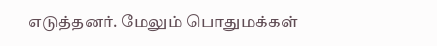எடுத்தனர். மேலும் பொதுமக்கள்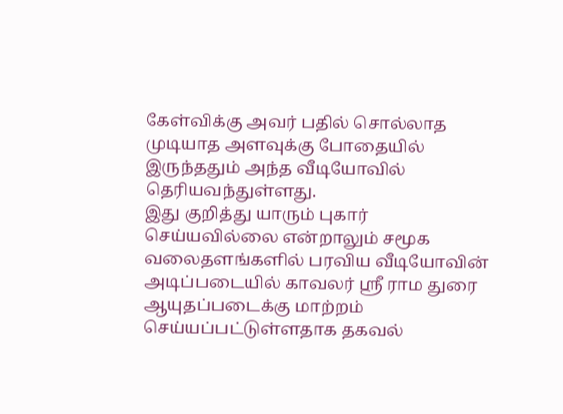கேள்விக்கு அவர் பதில் சொல்லாத முடியாத அளவுக்கு போதையில் இருந்ததும் அந்த வீடியோவில் தெரியவந்துள்ளது.
இது குறித்து யாரும் புகார் செய்யவில்லை என்றாலும் சமூக வலைதளங்களில் பரவிய வீடியோவின் அடிப்படையில் காவலர் ஸ்ரீ ராம துரை ஆயுதப்படைக்கு மாற்றம் செய்யப்பட்டுள்ளதாக தகவல்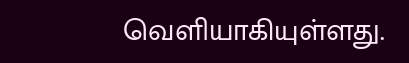வெளியாகியுள்ளது.